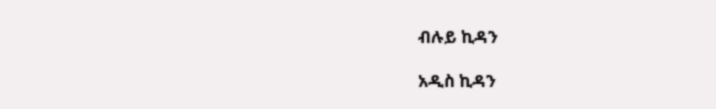ብሉይ ኪዳን

አዲስ ኪዳን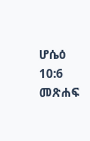ሆሴዕ 10:6 መጽሐፍ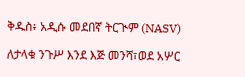ቅዱስ፥ አዲሱ መደበኛ ትርጒም (NASV)

ለታላቁ ንጉሥ እንደ እጅ መንሻ፣ወደ አሦር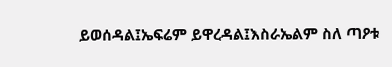ይወሰዳል፤ኤፍሬም ይዋረዳል፤እስራኤልም ስለ ጣዖቱ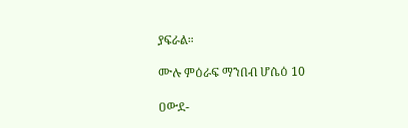ያፍራል።

ሙሉ ምዕራፍ ማንበብ ሆሴዕ 10

ዐውደ-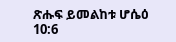ጽሑፍ ይመልከቱ ሆሴዕ 10:6